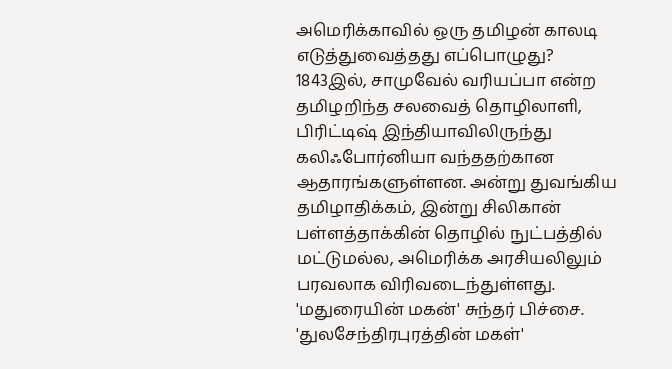அமெரிக்காவில் ஒரு தமிழன் காலடி எடுத்துவைத்தது எப்பொழுது?
1843இல், சாமுவேல் வரியப்பா என்ற தமிழறிந்த சலவைத் தொழிலாளி, பிரிட்டிஷ் இந்தியாவிலிருந்து கலிஃபோர்னியா வந்ததற்கான ஆதாரங்களுள்ளன. அன்று துவங்கிய தமிழாதிக்கம், இன்று சிலிகான் பள்ளத்தாக்கின் தொழில் நுட்பத்தில் மட்டுமல்ல, அமெரிக்க அரசியலிலும் பரவலாக விரிவடைந்துள்ளது.
'மதுரையின் மகன்' சுந்தர் பிச்சை. 'துலசேந்திரபுரத்தின் மகள்'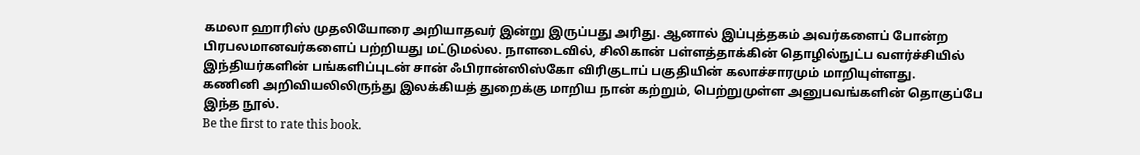கமலா ஹாரிஸ் முதலியோரை அறியாதவர் இன்று இருப்பது அரிது. ஆனால் இப்புத்தகம் அவர்களைப் போன்ற பிரபலமானவர்களைப் பற்றியது மட்டுமல்ல. நாளடைவில், சிலிகான் பள்ளத்தாக்கின் தொழில்நுட்ப வளர்ச்சியில் இந்தியர்களின் பங்களிப்புடன் சான் ஃபிரான்ஸிஸ்கோ விரிகுடாப் பகுதியின் கலாச்சாரமும் மாறியுள்ளது.
கணினி அறிவியலிலிருந்து இலக்கியத் துறைக்கு மாறிய நான் கற்றும், பெற்றுமுள்ள அனுபவங்களின் தொகுப்பே இந்த நூல்.
Be the first to rate this book.